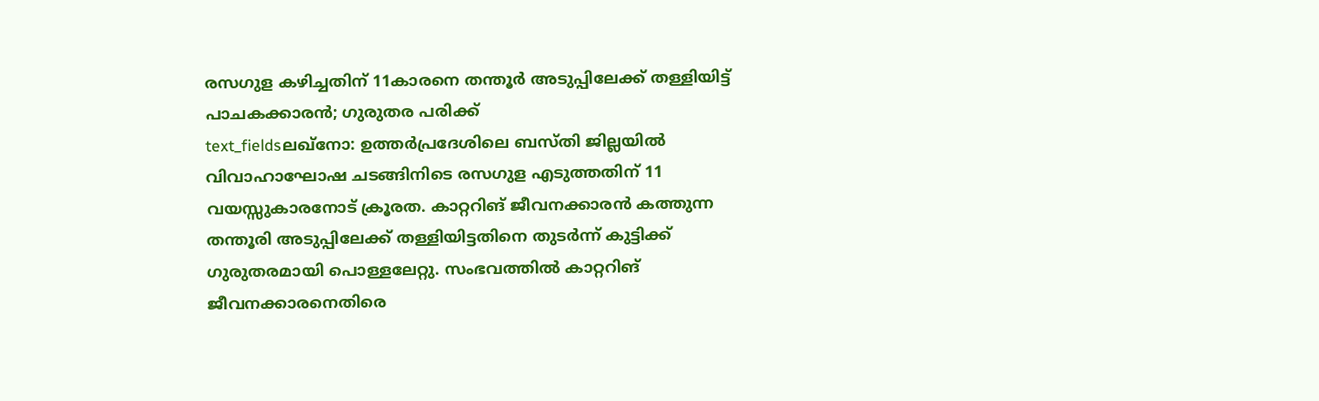രസഗുള കഴിച്ചതിന് 11കാരനെ തന്തൂർ അടുപ്പിലേക്ക് തള്ളിയിട്ട് പാചകക്കാരൻ; ഗുരുതര പരിക്ക്
text_fieldsലഖ്നോ: ഉത്തർപ്രദേശിലെ ബസ്തി ജില്ലയിൽ വിവാഹാഘോഷ ചടങ്ങിനിടെ രസഗുള എടുത്തതിന് 11 വയസ്സുകാരനോട് ക്രൂരത. കാറ്ററിങ് ജീവനക്കാരൻ കത്തുന്ന തന്തൂരി അടുപ്പിലേക്ക് തള്ളിയിട്ടതിനെ തുടർന്ന് കുട്ടിക്ക് ഗുരുതരമായി പൊള്ളലേറ്റു. സംഭവത്തിൽ കാറ്ററിങ് ജീവനക്കാരനെതിരെ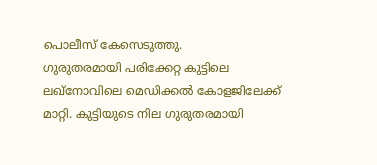പൊലീസ് കേസെടുത്തു.
ഗുരുതരമായി പരിക്കേറ്റ കുട്ടിലെ ലഖ്നോവിലെ മെഡിക്കൽ കോളജിലേക്ക് മാറ്റി. കുട്ടിയുടെ നില ഗുരുതരമായി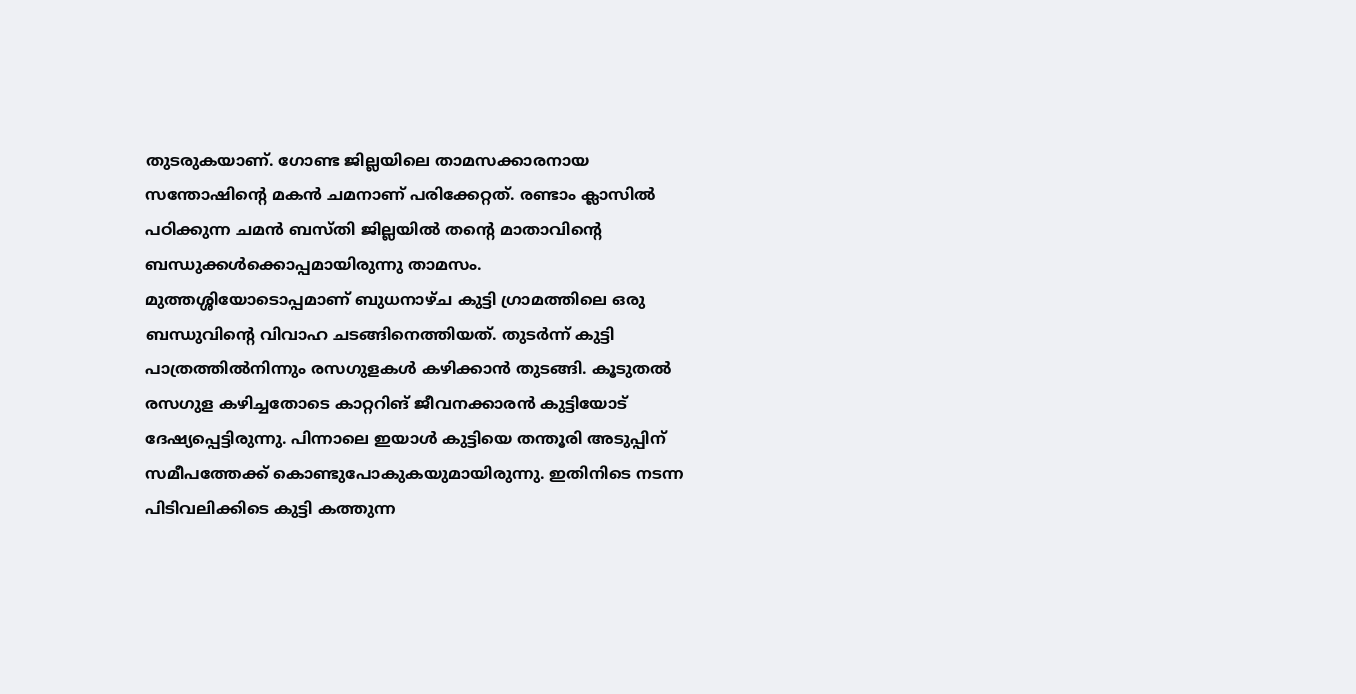തുടരുകയാണ്. ഗോണ്ട ജില്ലയിലെ താമസക്കാരനായ സന്തോഷിന്റെ മകൻ ചമനാണ് പരിക്കേറ്റത്. രണ്ടാം ക്ലാസിൽ പഠിക്കുന്ന ചമൻ ബസ്തി ജില്ലയിൽ തന്റെ മാതാവിന്റെ ബന്ധുക്കൾക്കൊപ്പമായിരുന്നു താമസം.
മുത്തശ്ശിയോടൊപ്പമാണ് ബുധനാഴ്ച കുട്ടി ഗ്രാമത്തിലെ ഒരു ബന്ധുവിന്റെ വിവാഹ ചടങ്ങിനെത്തിയത്. തുടർന്ന് കുട്ടി പാത്രത്തിൽനിന്നും രസഗുളകൾ കഴിക്കാൻ തുടങ്ങി. കൂടുതൽ രസഗുള കഴിച്ചതോടെ കാറ്ററിങ് ജീവനക്കാരൻ കുട്ടിയോട് ദേഷ്യപ്പെട്ടിരുന്നു. പിന്നാലെ ഇയാൾ കുട്ടിയെ തന്തൂരി അടുപ്പിന് സമീപത്തേക്ക് കൊണ്ടുപോകുകയുമായിരുന്നു. ഇതിനിടെ നടന്ന പിടിവലിക്കിടെ കുട്ടി കത്തുന്ന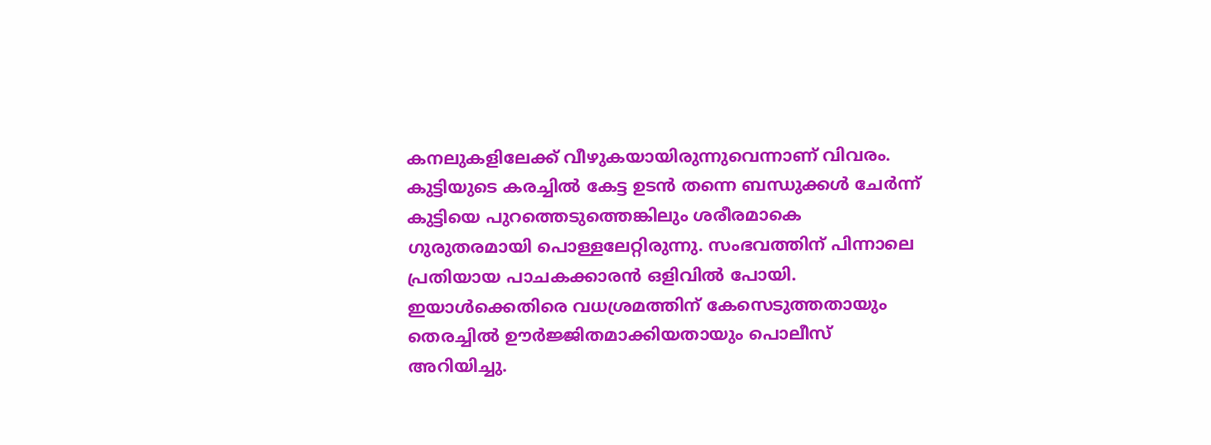കനലുകളിലേക്ക് വീഴുകയായിരുന്നുവെന്നാണ് വിവരം.
കുട്ടിയുടെ കരച്ചിൽ കേട്ട ഉടൻ തന്നെ ബന്ധുക്കൾ ചേർന്ന് കുട്ടിയെ പുറത്തെടുത്തെങ്കിലും ശരീരമാകെ ഗുരുതരമായി പൊള്ളലേറ്റിരുന്നു. സംഭവത്തിന് പിന്നാലെ പ്രതിയായ പാചകക്കാരൻ ഒളിവിൽ പോയി. ഇയാൾക്കെതിരെ വധശ്രമത്തിന് കേസെടുത്തതായും തെരച്ചിൽ ഊർജ്ജിതമാക്കിയതായും പൊലീസ് അറിയിച്ചു.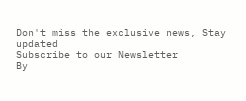Don't miss the exclusive news, Stay updated
Subscribe to our Newsletter
By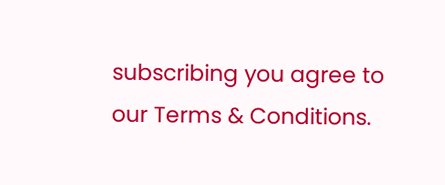subscribing you agree to our Terms & Conditions.